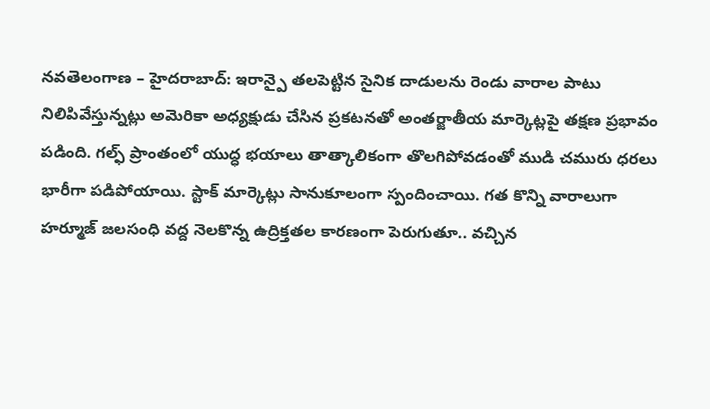నవతెలంగాణ – హైదరాబాద్: ఇరాన్పై తలపెట్టిన సైనిక దాడులను రెండు వారాల పాటు నిలిపివేస్తున్నట్లు అమెరికా అధ్యక్షుడు చేసిన ప్రకటనతో అంతర్జాతీయ మార్కెట్లపై తక్షణ ప్రభావం పడింది. గల్ఫ్ ప్రాంతంలో యుద్ధ భయాలు తాత్కాలికంగా తొలగిపోవడంతో ముడి చమురు ధరలు భారీగా పడిపోయాయి. స్టాక్ మార్కెట్లు సానుకూలంగా స్పందించాయి. గత కొన్ని వారాలుగా హర్మూజ్ జలసంధి వద్ద నెలకొన్న ఉద్రిక్తతల కారణంగా పెరుగుతూ.. వచ్చిన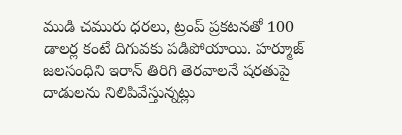ముడి చమురు ధరలు, ట్రంప్ ప్రకటనతో 100 డాలర్ల కంటే దిగువకు పడిపోయాయి. హర్మూజ్ జలసంధిని ఇరాన్ తిరిగి తెరవాలనే షరతుపై దాడులను నిలిపివేస్తున్నట్లు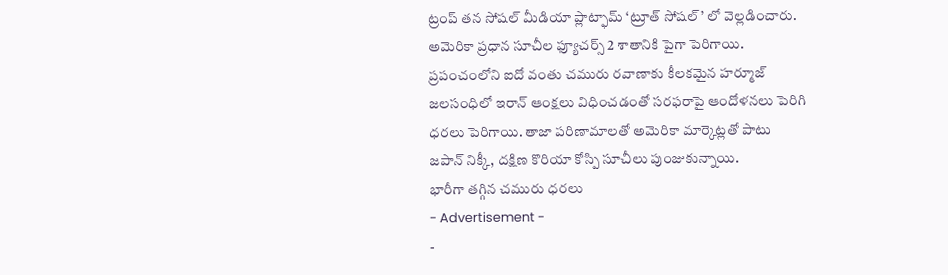ట్రంప్ తన సోషల్ మీడియా ప్లాట్ఫామ్ ‘ట్రూత్ సోషల్’ లో వెల్లడించారు. అమెరికా ప్రధాన సూచీల ఫ్యూచర్స్ 2 శాతానికి పైగా పెరిగాయి. ప్రపంచంలోని ఐదో వంతు చమురు రవాణాకు కీలకమైన హర్మూజ్ జలసంధిలో ఇరాన్ ఆంక్షలు విధించడంతో సరఫరాపై ఆందోళనలు పెరిగి ధరలు పెరిగాయి. తాజా పరిణామాలతో అమెరికా మార్కెట్లతో పాటు జపాన్ నిక్కీ, దక్షిణ కొరియా కోస్పి సూచీలు పుంజుకున్నాయి.
భారీగా తగ్గిన చమురు ధరలు
- Advertisement -
-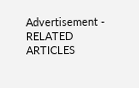Advertisement -
RELATED ARTICLES